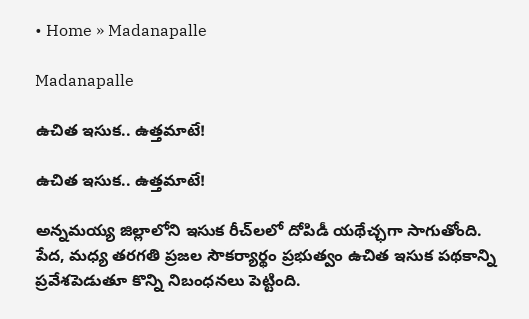• Home » Madanapalle

Madanapalle

ఉచిత ఇసుక.. ఉత్తమాటే!

ఉచిత ఇసుక.. ఉత్తమాటే!

అన్నమయ్య జిల్లాలోని ఇసుక రీచ్‌లలో దోపిడీ యథేచ్ఛగా సాగుతోంది. పేద, మధ్య తరగతి ప్రజల సౌకర్యార్థం ప్రభుత్వం ఉచిత ఇసుక పథకాన్ని ప్రవేశపెడుతూ కొన్ని నిబంధనలు పెట్టింది.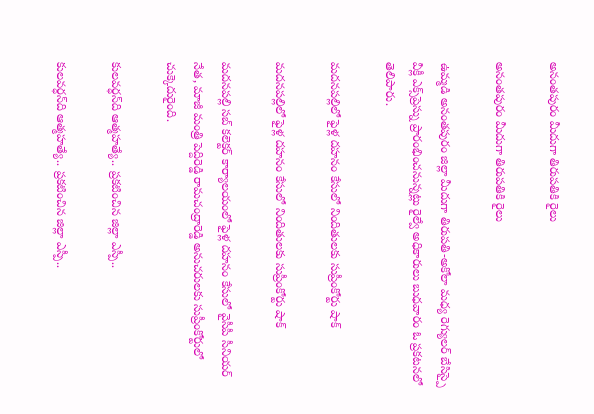అనంతపురం మీదుగా తిరుపతికి రైలు

అనంతపురం మీదుగా తిరుపతికి రైలు

ఉమ్మడి అనంతపురం జిల్లా మీదుగా తిరుపతి-అకోలా మధ్య రెగ్యులర్‌ బేసిస్పై వీక్లీ ఎక్స్‌ప్రెస్ను ప్రారంభించనున్నట్లు రైల్వే అధికారులు బుధవారం ఓ ప్రకటనలో తెలిపారు.

మదనపల్లిలో ఫైళ్ల దహనం కేసులో నిందితులకు సుప్రీంకోర్టు షాక్

మదనపల్లిలో ఫైళ్ల దహనం కేసులో నిందితులకు సుప్రీంకోర్టు షాక్

మదనపల్లి సబ్ కలెక్టర్ కార్యాలయంలో ఫైళ్ల దహనం కేసులో వైసీపీ సీనియర్ నేత, మాజీ మంత్రి పెద్దిరెడ్డి రామచంద్రారెడ్డి అనుచరులకు సుప్రీంకోర్టులో చుక్కెదురైంది.

కులవర్ధన్‌ది ఆత్మహత్యే.. ప్రకటించిన జిల్లా ఎస్పీ..

కులవర్ధన్‌ది ఆత్మహత్యే.. ప్రకటించిన జిల్లా ఎస్పీ..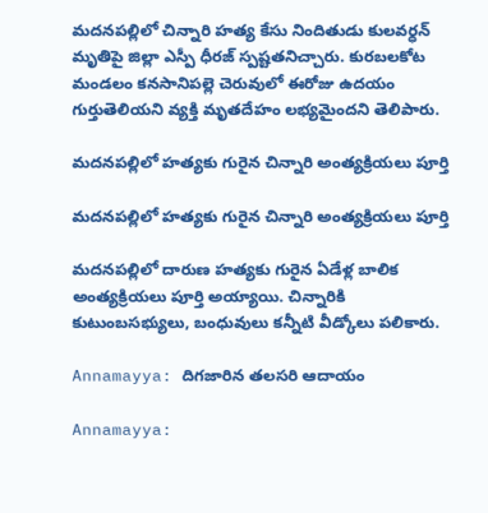మదనపల్లిలో చిన్నారి హత్య కేసు నిందితుడు కులవర్ధన్ మృతిపై జిల్లా ఎస్పీ ధీరజ్ స్పష్టతనిచ్చారు. కురబలకోట మండలం కనసానిపల్లె చెరువులో ఈరోజు ఉదయం గుర్తుతెలియని వ్యక్తి మృతదేహం లభ్యమైందని తెలిపారు.

మదనపల్లిలో హత్యకు గురైన చిన్నారి అంత్యక్రియలు పూర్తి

మదనపల్లిలో హత్యకు గురైన చిన్నారి అంత్యక్రియలు పూర్తి

మదనపల్లిలో దారుణ హత్యకు గురైన ఏడేళ్ల బాలిక అంత్యక్రియలు పూర్తి అయ్యాయి. చిన్నారికి కుటుంబసభ్యులు, బంధువులు కన్నీటి వీడ్కోలు పలికారు.

Annamayya: దిగజారిన తలసరి ఆదాయం

Annamayya: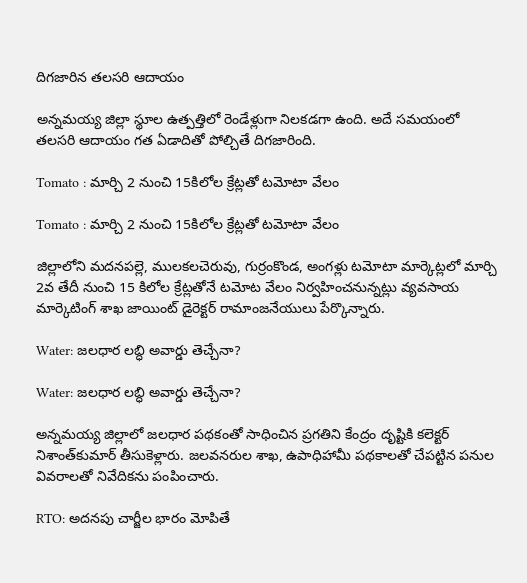దిగజారిన తలసరి ఆదాయం

అన్నమయ్య జిల్లా స్థూల ఉత్పత్తిలో రెండేళ్లుగా నిలకడగా ఉంది. అదే సమయంలో తలసరి ఆదాయం గత ఏడాదితో పోల్చితే దిగజారింది.

Tomato : మార్చి 2 నుంచి 15కిలోల క్రేట్లతో టమోటా వేలం

Tomato : మార్చి 2 నుంచి 15కిలోల క్రేట్లతో టమోటా వేలం

జిల్లాలోని మదనపల్లె, ములకలచెరువు, గుర్రంకొండ, అంగళ్లు టమోటా మార్కెట్లలో మార్చి 2వ తేదీ నుంచి 15 కిలోల క్రేట్లతోనే టమోట వేలం నిర్వహించనున్నట్లు వ్యవసాయ మార్కెటింగ్‌ శాఖ జాయింట్‌ డైరెక్టర్‌ రామాంజనేయులు పేర్కొన్నారు.

Water: జలధార లబ్ధి అవార్డు తెచ్చేనా?

Water: జలధార లబ్ధి అవార్డు తెచ్చేనా?

అన్నమయ్య జిల్లాలో జలధార పథకంతో సాధించిన ప్రగతిని కేంద్రం దృష్టికి కలెక్టర్‌ నిశాంత్‌కుమార్‌ తీసుకెళ్లారు. జలవనరుల శాఖ, ఉపాధిహామీ పథకాలతో చేపట్టిన పనుల వివరాలతో నివేదికను పంపించారు.

RTO: అదనపు చార్జీల భారం మోపితే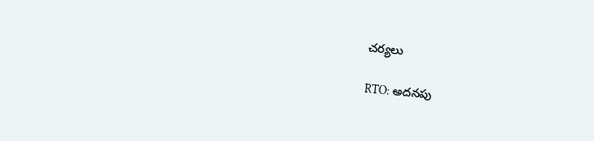చర్యలు

RTO: అదనపు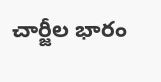చార్జీల భారం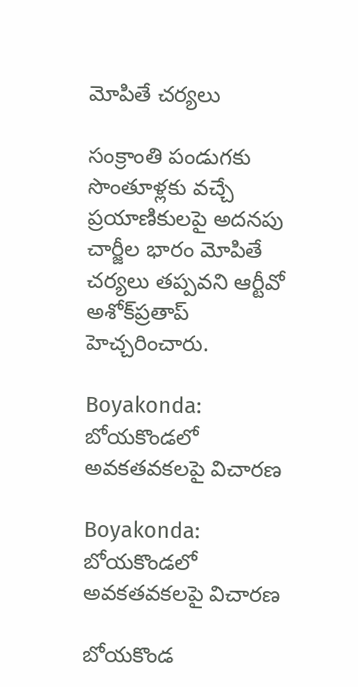మోపితే చర్యలు

సంక్రాంతి పండుగకు సొంతూళ్లకు వచ్చే ప్రయాణికులపై అదనపు చార్జీల భారం మోపితే చర్యలు తప్పవని ఆర్టీవో అశోక్‌ప్రతాప్‌ హెచ్చరించారు.

Boyakonda: బోయకొండలో అవకతవకలపై విచారణ

Boyakonda: బోయకొండలో అవకతవకలపై విచారణ

బోయకొండ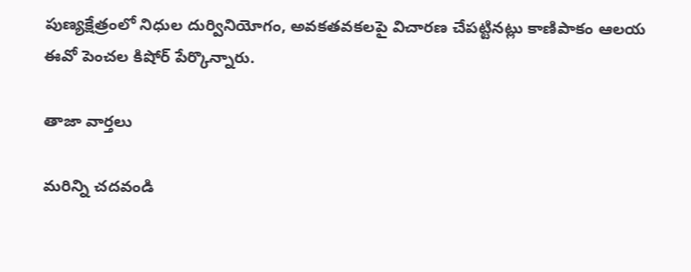పుణ్యక్షేత్రంలో నిధుల దుర్వినియోగం, అవకతవకలపై విచారణ చేపట్టినట్లు కాణిపాకం ఆలయ ఈవో పెంచల కిషోర్‌ పేర్కొన్నారు.

తాజా వార్తలు

మరిన్ని చదవండి